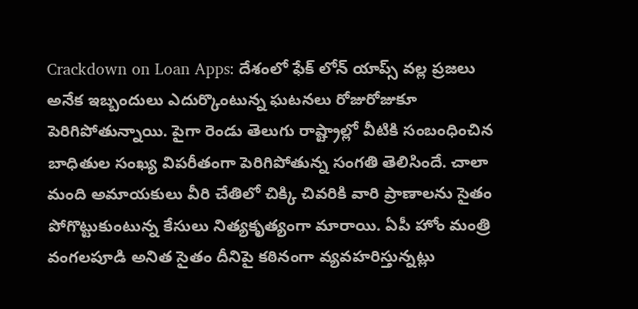Crackdown on Loan Apps: దేశంలో ఫేక్ లోన్ యాప్స్ వల్ల ప్రజలు అనేక ఇబ్బందులు ఎదుర్కొంటున్న ఘటనలు రోజురోజుకూ పెరిగిపోతున్నాయి. పైగా రెండు తెలుగు రాష్ట్రాల్లో వీటికి సంబంధించిన బాధితుల సంఖ్య విపరీతంగా పెరిగిపోతున్న సంగతి తెలిసిందే. చాలా మంది అమాయకులు వీరి చేతిలో చిక్కి చివరికి వారి ప్రాణాలను సైతం పోగొట్టుకుంటున్న కేసులు నిత్యకృత్యంగా మారాయి. ఏపీ హోం మంత్రి వంగలపూడి అనిత సైతం దీనిపై కఠినంగా వ్యవహరిస్తున్నట్లు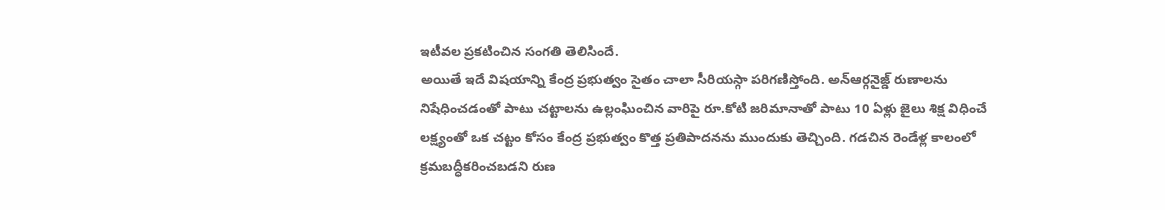ఇటీవల ప్రకటించిన సంగతి తెలిసిందే.
అయితే ఇదే విషయాన్ని కేంద్ర ప్రభుత్వం సైతం చాలా సీరియస్గా పరిగణిస్తోంది. అన్ఆర్గనైజ్డ్ రుణాలను నిషేధించడంతో పాటు చట్టాలను ఉల్లంఘించిన వారిపై రూ.కోటి జరిమానాతో పాటు 10 ఏళ్లు జైలు శిక్ష విధించే లక్ష్యంతో ఒక చట్టం కోసం కేంద్ర ప్రభుత్వం కొత్త ప్రతిపాదనను ముందుకు తెచ్చింది. గడచిన రెండేళ్ల కాలంలో క్రమబద్ధీకరించబడని రుణ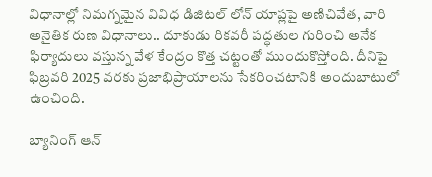విధానాల్లో నిమగ్నమైన వివిధ డిజిటల్ లోన్ యాప్లపై అణిచివేత, వారి అనైతిక రుణ విధానాలు.. దూకుడు రికవరీ పద్ధతుల గురించి అనేక ఫిర్యాదులు వస్తున్న వేళ కేంద్రం కొత్త చట్టంతో ముందుకొస్తోంది. దీనిపై ఫిబ్రవరి 2025 వరకు ప్రజాభిప్రాయాలను సేకరించటానికి అందుబాటులో ఉంచింది.

బ్యానింగ్ ఆన్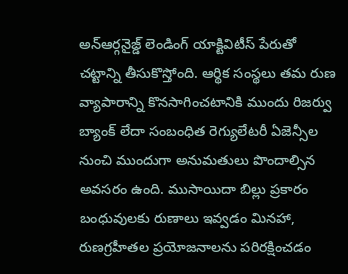అన్ఆర్గనైజ్డ్ లెండింగ్ యాక్టివిటీస్ పేరుతో చట్టాన్ని తీసుకొస్తోంది. ఆర్థిక సంస్థలు తమ రుణ వ్యాపారాన్ని కొనసాగించటానికి ముందు రిజర్వు బ్యాంక్ లేదా సంబంధిత రెగ్యులేటరీ ఏజెన్సీల నుంచి ముందుగా అనుమతులు పొందాల్సిన అవసరం ఉంది. ముసాయిదా బిల్లు ప్రకారం బంధువులకు రుణాలు ఇవ్వడం మినహా, రుణగ్రహీతల ప్రయోజనాలను పరిరక్షించడం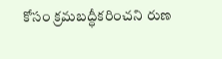కోసం క్రమబద్ధీకరించని రుణ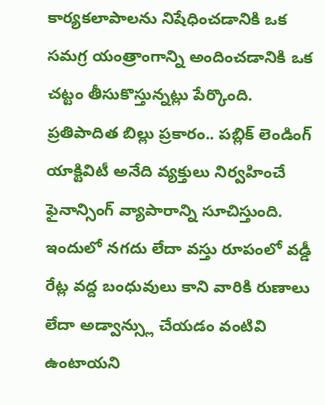కార్యకలాపాలను నిషేధించడానికి ఒక సమగ్ర యంత్రాంగాన్ని అందించడానికి ఒక చట్టం తీసుకొస్తున్నట్లు పేర్కొంది.
ప్రతిపాదిత బిల్లు ప్రకారం.. పబ్లిక్ లెండింగ్ యాక్టివిటీ అనేది వ్యక్తులు నిర్వహించే ఫైనాన్సింగ్ వ్యాపారాన్ని సూచిస్తుంది. ఇందులో నగదు లేదా వస్తు రూపంలో వడ్డీ రేట్ల వద్ద బంధువులు కాని వారికి రుణాలు లేదా అడ్వాన్స్లు చేయడం వంటివి ఉంటాయని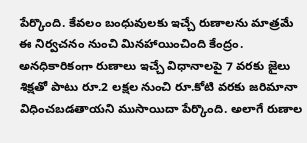పేర్కొంది. కేవలం బంధువులకు ఇచ్చే రుణాలను మాత్రమే ఈ నిర్వచనం నుంచి మినహాయించింది కేంద్రం. అనధికారికంగా రుణాలు ఇచ్చే విధానాలపై 7 వరకు జైలు శిక్షతో పాటు రూ.2 లక్షల నుంచి రూ.కోటి వరకు జరిమానా విధించబడతాయని ముసాయిదా పేర్కొంది. అలాగే రుణాల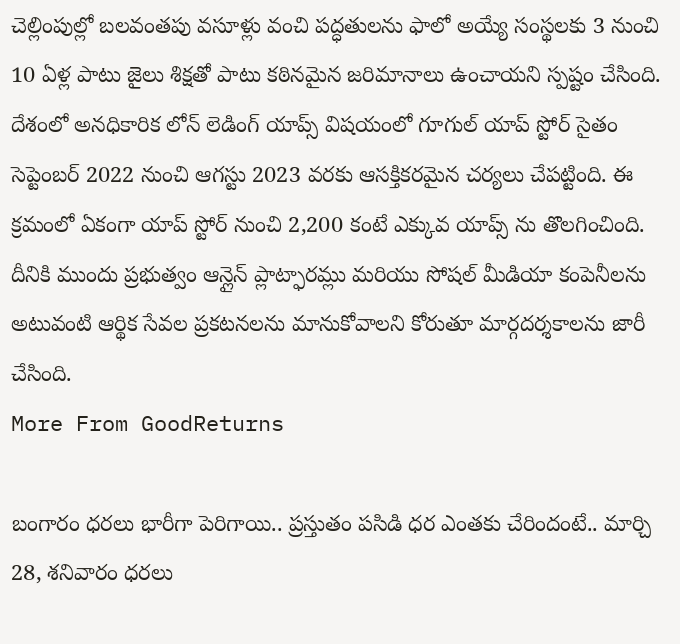చెల్లింపుల్లో బలవంతపు వసూళ్లు వంచి పద్ధతులను ఫాలో అయ్యే సంస్థలకు 3 నుంచి 10 ఏళ్ల పాటు జైలు శిక్షతో పాటు కఠినమైన జరిమానాలు ఉంచాయని స్పష్టం చేసింది.
దేశంలో అనధికారిక లోన్ లెడింగ్ యాప్స్ విషయంలో గూగుల్ యాప్ స్టోర్ సైతం సెప్టెంబర్ 2022 నుంచి ఆగస్టు 2023 వరకు ఆసక్తికరమైన చర్యలు చేపట్టింది. ఈ క్రమంలో ఏకంగా యాప్ స్టోర్ నుంచి 2,200 కంటే ఎక్కువ యాప్స్ ను తొలగించింది. దీనికి ముందు ప్రభుత్వం ఆన్లైన్ ప్లాట్ఫారమ్లు మరియు సోషల్ మీడియా కంపెనీలను అటువంటి ఆర్థిక సేవల ప్రకటనలను మానుకోవాలని కోరుతూ మార్గదర్శకాలను జారీ చేసింది.
More From GoodReturns

బంగారం ధరలు భారీగా పెరిగాయి.. ప్రస్తుతం పసిడి ధర ఎంతకు చేరిందంటే.. మార్చి 28, శనివారం ధరలు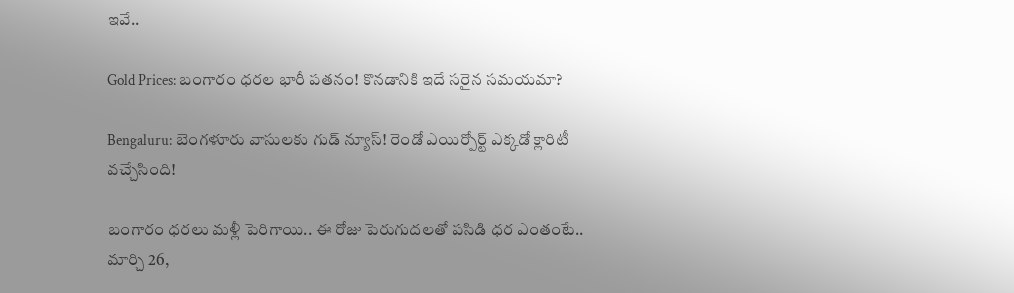ఇవే..

Gold Prices: బంగారం ధరల భారీ పతనం! కొనడానికి ఇదే సరైన సమయమా?

Bengaluru: బెంగళూరు వాసులకు గుడ్ న్యూస్! రెండో ఎయిర్పోర్ట్ ఎక్కడో క్లారిటీ వచ్చేసింది!

బంగారం ధరలు మళ్లీ పెరిగాయి.. ఈ రోజు పెరుగుదలతో పసిడి ధర ఎంతంటే.. మార్చి 26,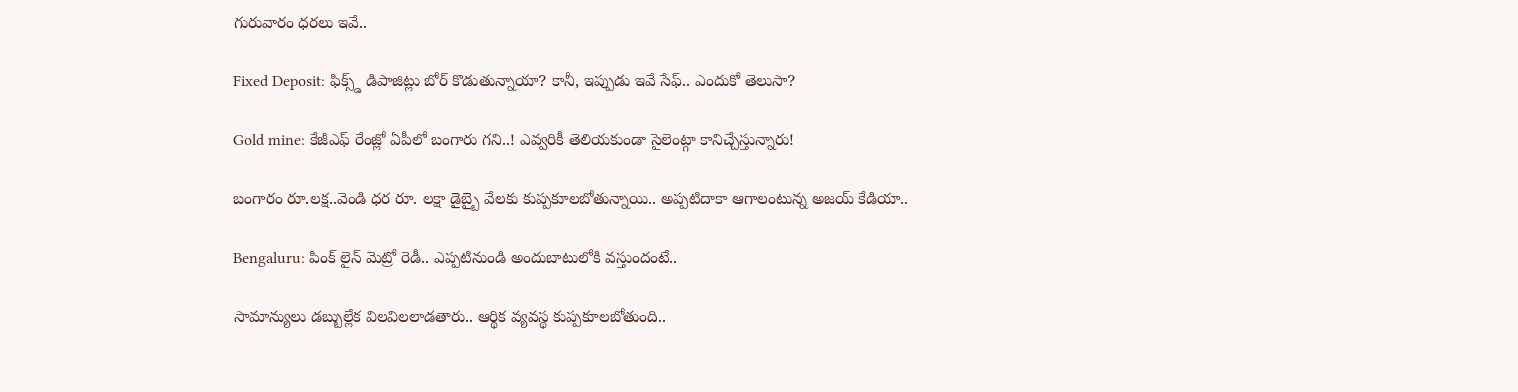గురువారం ధరలు ఇవే..

Fixed Deposit: ఫిక్స్డ్ డిపాజిట్లు బోర్ కొడుతున్నాయా? కానీ, ఇప్పుడు ఇవే సేఫ్.. ఎందుకో తెలుసా?

Gold mine: కేజీఎఫ్ రేంజ్లో ఏపీలో బంగారు గని..! ఎవ్వరికీ తెలియకుండా సైలెంట్గా కానిచ్చేస్తున్నారు!

బంగారం రూ.లక్ష..వెండి ధర రూ. లక్షా డైబ్బై వేలకు కుప్పకూలబోతున్నాయి.. అప్పటిదాకా ఆగాలంటున్న అజయ్ కేడియా..

Bengaluru: పింక్ లైన్ మెట్రో రెడీ.. ఎప్పటినుండి అందుబాటులోకి వస్తుందంటే..

సామాన్యులు డబ్బుల్లేక విలవిలలాడతారు.. ఆర్థిక వ్యవస్థ కుప్పకూలబోతుంది..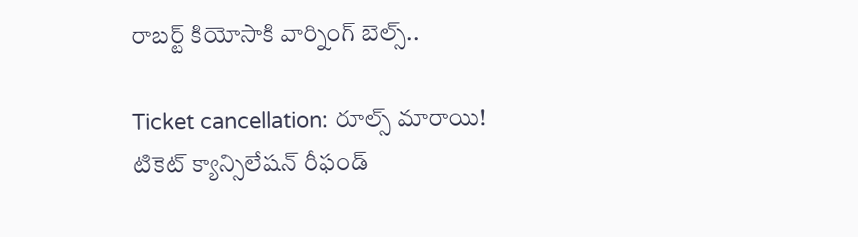రాబర్ట్ కియోసాకి వార్నింగ్ బెల్స్..

Ticket cancellation: రూల్స్ మారాయి! టికెట్ క్యాన్సిలేషన్ రీఫండ్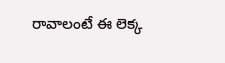రావాలంటే ఈ లెక్క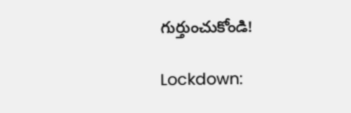గుర్తుంచుకోండి!

Lockdown: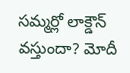సమ్మర్లో లాక్డౌన్ వస్తుందా? మోదీ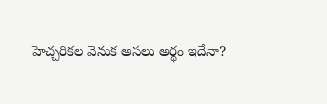హెచ్చరికల వెనుక అసలు అర్థం ఇదేనా?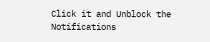Click it and Unblock the Notifications